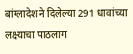बांग्लादेशने दिलेल्या 291 धावांच्या लक्ष्याचा पाठलाग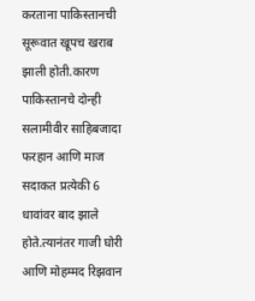करताना पाकिस्तानची सूरूवात खूपच खराब झाली होती.कारण पाकिस्तानचे दोन्ही सलामीवीर साहिबजादा फरहान आणि माज सदाकत प्रत्येकी 6 धावांवर बाद झाले होते.त्यानंतर गाजी घोरी आणि मोहम्मद रिझवान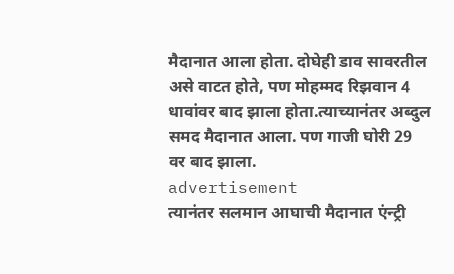मैदानात आला होता. दोघेही डाव सावरतील असे वाटत होते, पण मोहम्मद रिझवान 4 धावांवर बाद झाला होता.त्याच्यानंतर अब्दुल समद मैदानात आला. पण गाजी घोरी 29 वर बाद झाला.
advertisement
त्यानंतर सलमान आघाची मैदानात एंन्ट्री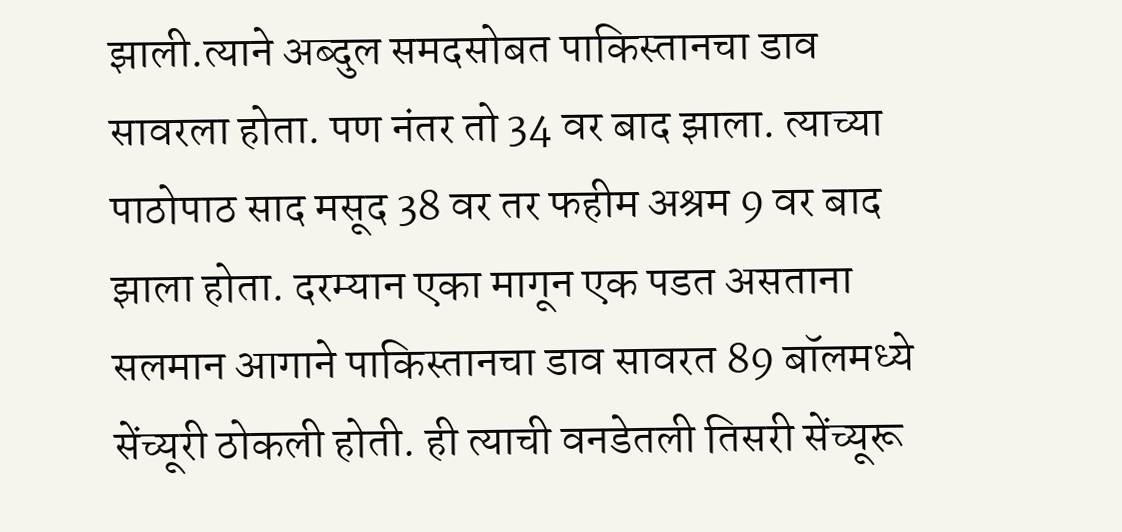झाली.त्याने अब्दुल समदसोबत पाकिस्तानचा डाव सावरला होता. पण नंतर तो 34 वर बाद झाला. त्याच्या पाठोपाठ साद मसूद 38 वर तर फहीम अश्रम 9 वर बाद झाला होता. दरम्यान एका मागून एक पडत असताना सलमान आगाने पाकिस्तानचा डाव सावरत 89 बॉलमध्ये सेंच्यूरी ठोकली होती. ही त्याची वनडेतली तिसरी सेंच्यूरू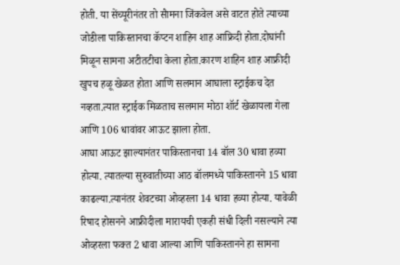होती. या सेंच्यूरीनंतर तो सैामना जिंकवेल असे वाटत होते त्याच्या जोडीला पाकिस्तानचा कॅप्टन शाहिन शाह आफ्रिदी होता.दोघांनी मिळून सामना अटीतटीचा केला होता.कारण शाहिन शाह आफ्रीदी खुपच हळू खेळत होता आणि सलमान आघाला स्ट्राईकच देत नव्हता.त्यात स्ट्राईक मिळताच सलमान मोठा शॉर्ट खेळायला गेला आणि 106 धावांवर आऊट झाला होता.
आघा आऊट झाल्यानंतर पाकिस्तानचा 14 बॉल 30 धावा हव्या होत्या. त्यातल्या सुरुवातीच्या आठ बॉलमध्ये पाकिस्तानने 15 धावा काढल्या.त्यानंतर शेवटच्या ओव्हरला 14 धावा हव्या होत्या. यावेळी रिषाद होसनने आफ्रीदीला मारायची एकही संधी दिली नसल्याने त्या ओव्हरला फक्त 2 धावा आल्या आणि पाकिस्तानने हा सामना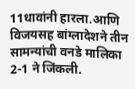11धावांनी हारला.आणि विजयसह बांग्लादेशने तीन सामन्यांची वनडे मालिका 2-1 ने जिंकली.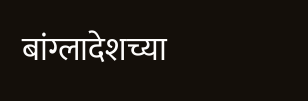बांग्लादेशच्या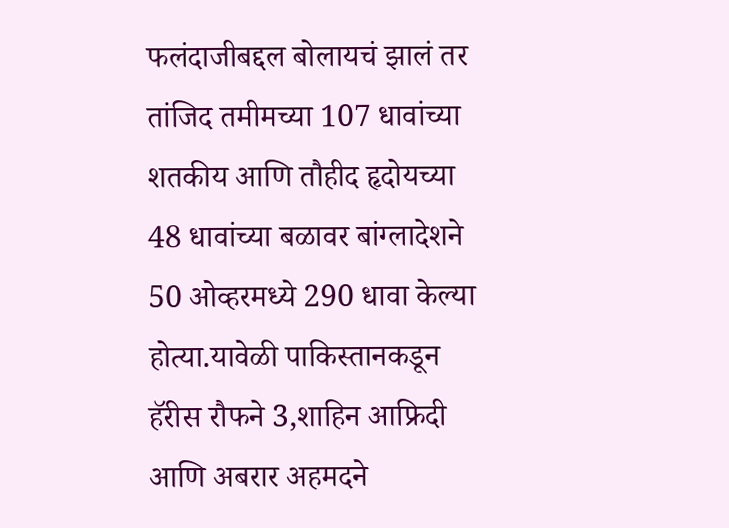फलंदाजीबद्दल बोलायचं झालं तर तांजिद तमीमच्या 107 धावांच्या शतकीय आणि तौहीद हृदोयच्या 48 धावांच्या बळावर बांग्लादेशने 50 ओव्हरमध्ये 290 धावा केल्या होत्या.यावेळी पाकिस्तानकडून हॅरीस रौफने 3,शाहिन आफ्रिदी आणि अबरार अहमदने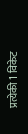प्रत्येकी 1 विकेट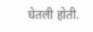घेतली होती.